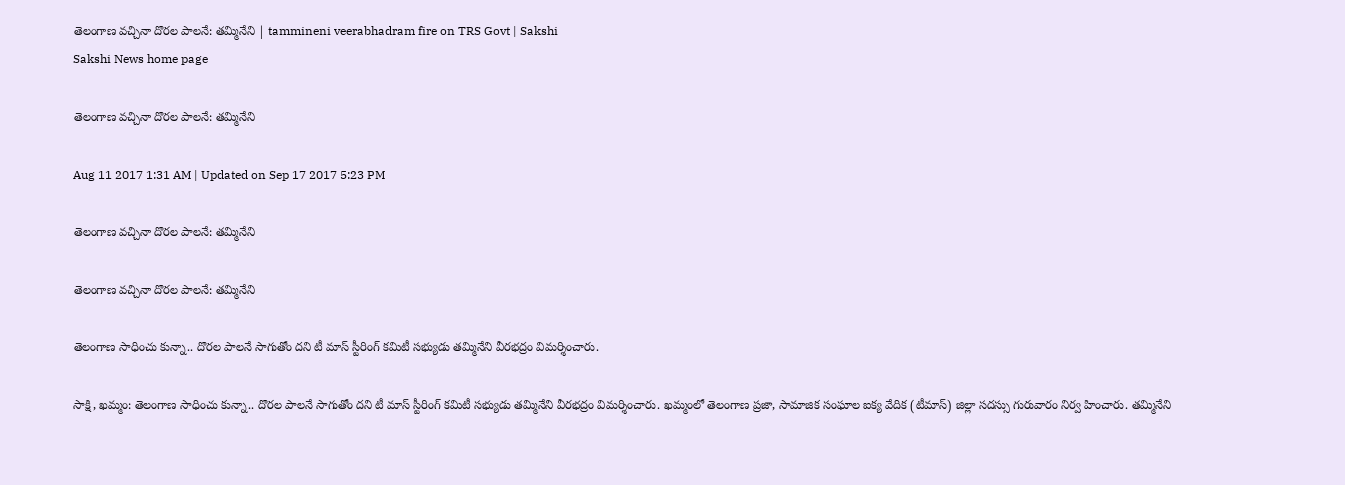తెలంగాణ వచ్చినా దొరల పాలనే: తమ్మినేని | tammineni veerabhadram fire on TRS Govt | Sakshi
Sakshi News home page

తెలంగాణ వచ్చినా దొరల పాలనే: తమ్మినేని

Aug 11 2017 1:31 AM | Updated on Sep 17 2017 5:23 PM

తెలంగాణ వచ్చినా దొరల పాలనే: తమ్మినేని

తెలంగాణ వచ్చినా దొరల పాలనే: తమ్మినేని

తెలంగాణ సాధించు కున్నా.. దొరల పాలనే సాగుతోం దని టీ మాస్‌ స్టీరింగ్‌ కమిటీ సభ్యుడు తమ్మినేని వీరభద్రం విమర్శించారు.

సాక్షి, ఖమ్మం: తెలంగాణ సాధించు కున్నా.. దొరల పాలనే సాగుతోం దని టీ మాస్‌ స్టీరింగ్‌ కమిటీ సభ్యుడు తమ్మినేని వీరభద్రం విమర్శించారు. ఖమ్మంలో తెలంగాణ ప్రజా, సామాజిక సంఘాల ఐక్య వేదిక (టీమాస్‌) జిల్లా సదస్సు గురువారం నిర్వ హించారు. తమ్మినేని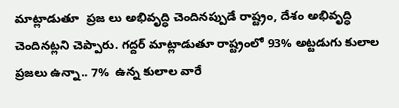మాట్లాడుతూ  ప్రజ లు అభివృద్ధి చెందినప్పుడే రాష్ట్రం, దేశం అభివృద్ధి చెందినట్లని చెప్పారు. గద్దర్‌ మాట్లాడుతూ రాష్ట్రంలో 93% అట్టడుగు కులాల ప్రజలు ఉన్నా.. 7%  ఉన్న కులాల వారే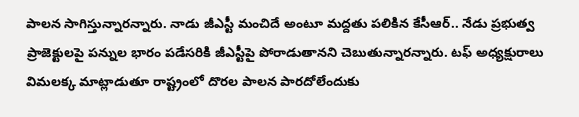పాలన సాగిస్తున్నారన్నారు. నాడు జీఎస్టీ మంచిదే అంటూ మద్దతు పలికిన కేసీఆర్‌.. నేడు ప్రభుత్వ ప్రాజెక్టులపై పన్నుల భారం పడేసరికి జీఎస్టీపై పోరాడుతానని చెబుతున్నారన్నారు. టఫ్‌ అధ్యక్షురాలు విమలక్క మాట్లాడుతూ రాష్ట్రంలో దొరల పాలన పారదోలేందుకు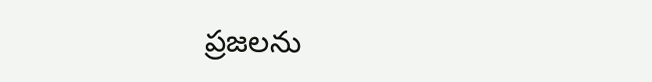ప్రజలను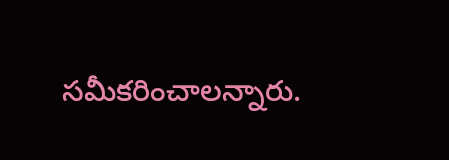సమీకరించాలన్నారు.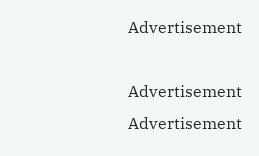Advertisement

Advertisement
Advertisement